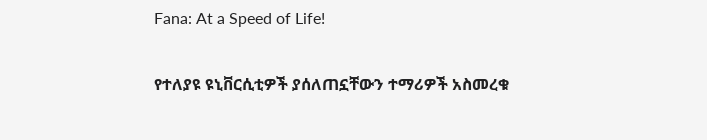Fana: At a Speed of Life!

የተለያዩ ዩኒቨርሲቲዎች ያሰለጠኗቸውን ተማሪዎች አስመረቁ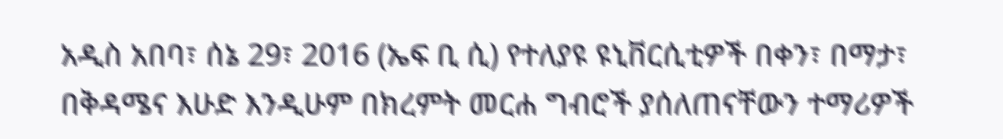አዲስ አበባ፣ ሰኔ 29፣ 2016 (ኤፍ ቢ ሲ) የተለያዩ ዩኒቨርሲቲዎች በቀን፣ በማታ፣ በቅዳሜና እሁድ እንዲሁም በክረምት መርሐ ግብሮች ያሰለጠናቸውን ተማሪዎች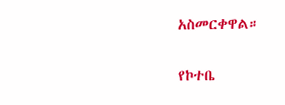አስመርቀዋል።

የኮተቤ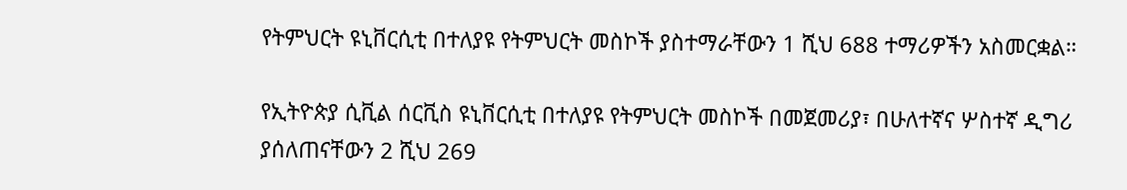የትምህርት ዩኒቨርሲቲ በተለያዩ የትምህርት መስኮች ያስተማራቸውን 1 ሺህ 688 ተማሪዎችን አስመርቋል።

የኢትዮጵያ ሲቪል ሰርቪስ ዩኒቨርሲቲ በተለያዩ የትምህርት መስኮች በመጀመሪያ፣ በሁለተኛና ሦስተኛ ዲግሪ ያሰለጠናቸውን 2 ሺህ 269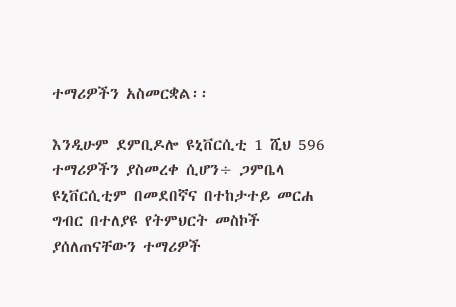ተማሪዎችን አስመርቋል፡፡

እንዲሁም ደምቢዶሎ ዩኒቨርሲቲ 1 ሺህ 596 ተማሪዎችን ያስመረቀ ሲሆን÷ ጋምቤላ ዩኒቨርሲቲም በመደበኛና በተከታተይ መርሐ ግብር በተለያዩ የትምህርት መስኮች ያሰለጠናቸውን ተማሪዎች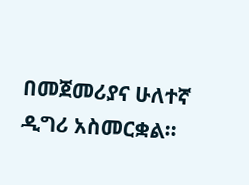በመጀመሪያና ሁለተኛ ዲግሪ አስመርቋል፡፡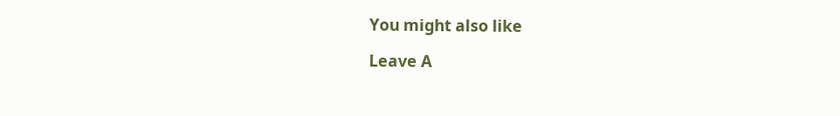You might also like

Leave A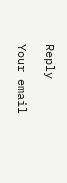Reply

Your email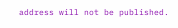address will not be published.